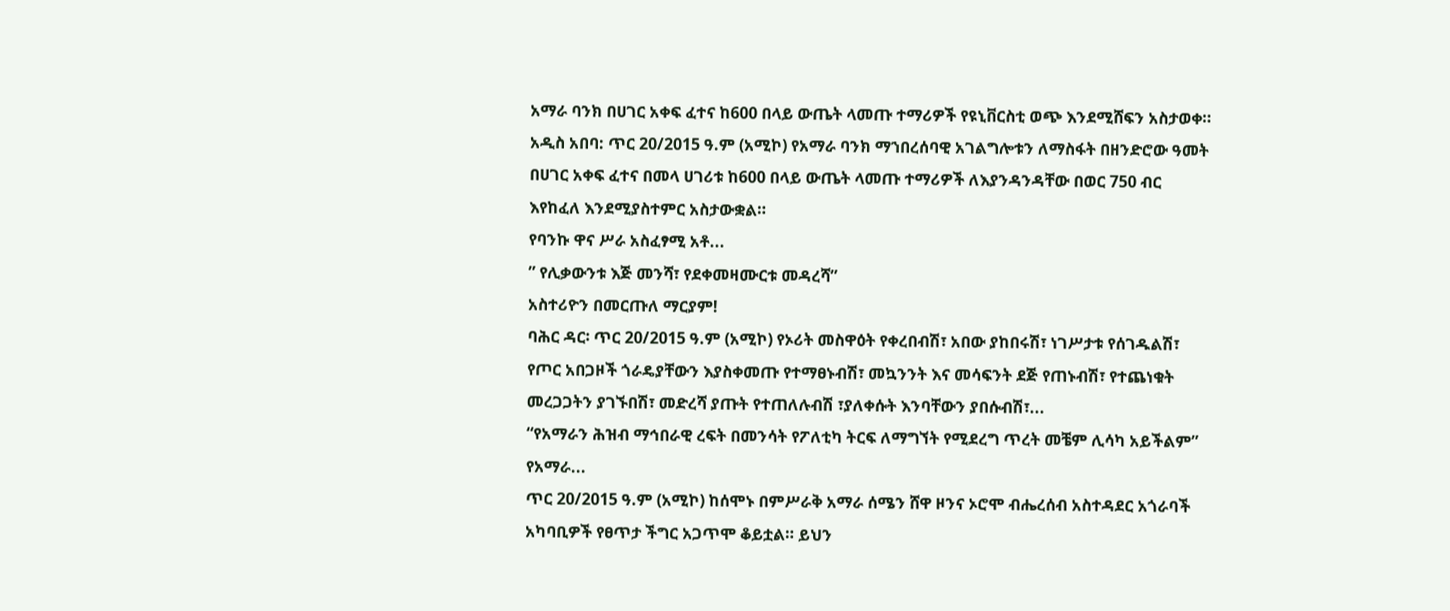አማራ ባንክ በሀገር አቀፍ ፈተና ከ600 በላይ ውጤት ላመጡ ተማሪዎች የዩኒቨርስቲ ወጭ እንደሚሸፍን አስታወቀ።
አዲስ አበባ: ጥር 20/2015 ዓ.ም (አሚኮ) የአማራ ባንክ ማኀበረሰባዊ አገልግሎቱን ለማስፋት በዘንድሮው ዓመት በሀገር አቀፍ ፈተና በመላ ሀገሪቱ ከ600 በላይ ውጤት ላመጡ ተማሪዎች ለእያንዳንዳቸው በወር 750 ብር እየከፈለ እንደሚያስተምር አስታውቋል።
የባንኩ ዋና ሥራ አስፈፃሚ አቶ...
” የሊቃውንቱ እጅ መንሻ፣ የደቀመዛሙርቱ መዳረሻ”
አስተሪዮን በመርጡለ ማርያም!
ባሕር ዳር፡ ጥር 20/2015 ዓ.ም (አሚኮ) የኦሪት መስዋዕት የቀረበብሽ፣ አበው ያከበሩሽ፣ ነገሥታቱ የሰገዱልሽ፣ የጦር አበጋዞች ጎራዴያቸውን እያስቀመጡ የተማፀኑብሽ፣ መኳንንት እና መሳፍንት ደጅ የጠኑብሽ፣ የተጨነቁት መረጋጋትን ያገኙበሽ፣ መድረሻ ያጡት የተጠለሉብሽ ፣ያለቀሱት እንባቸውን ያበሱብሽ፣...
“የአማራን ሕዝብ ማኅበራዊ ረፍት በመንሳት የፖለቲካ ትርፍ ለማግኘት የሚደረግ ጥረት መቼም ሊሳካ አይችልም” የአማራ...
ጥር 20/2015 ዓ.ም (አሚኮ) ከሰሞኑ በምሥራቅ አማራ ሰሜን ሸዋ ዞንና ኦሮሞ ብሔረሰብ አስተዳደር አጎራባች አካባቢዎች የፀጥታ ችግር አጋጥሞ ቆይቷል። ይህን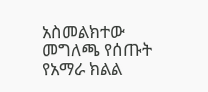አስመልክተው መግለጫ የሰጡት የአማራ ክልል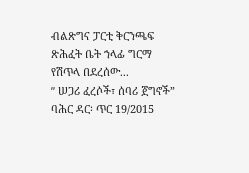ብልጽግና ፓርቲ ቅርንጫፍ ጽሕፈት ቤት ኀላፊ ግርማ የሽጥላ በደረሰው...
ʺ ሠጋሪ ፈረሶች፣ ሰባሪ ጀግኖች”
ባሕር ዳር፡ ጥር 19/2015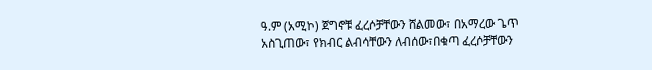ዓ.ም (አሚኮ) ጀግኖቹ ፈረሶቻቸውን ሸልመው፣ በአማረው ጌጥ አስጊጠው፣ የክብር ልብሳቸውን ለብሰው፣በቁጣ ፈረሶቻቸውን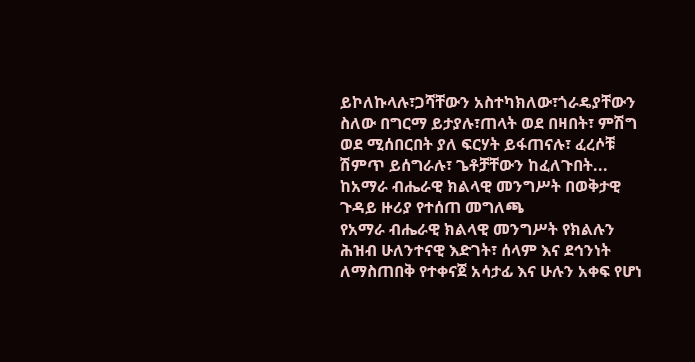ይኮለኩላሉ፣ጋሻቸውን አስተካክለው፣ጎራዴያቸውን ስለው በግርማ ይታያሉ፣ጠላት ወደ በዛበት፣ ምሽግ ወደ ሚሰበርበት ያለ ፍርሃት ይፋጠናሉ፣ ፈረሶቹ ሽምጥ ይሰግራሉ፣ ጌቶቻቸውን ከፈለጉበት...
ከአማራ ብሔራዊ ክልላዊ መንግሥት በወቅታዊ ጉዳይ ዙሪያ የተሰጠ መግለጫ
የአማራ ብሔራዊ ክልላዊ መንግሥት የክልሉን ሕዝብ ሁለንተናዊ እድገት፣ ሰላም እና ደኅንነት ለማስጠበቅ የተቀናጀ አሳታፊ እና ሁሉን አቀፍ የሆነ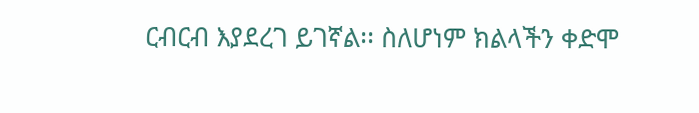ርብርብ እያደረገ ይገኛል፡፡ ስለሆነም ክልላችን ቀድሞ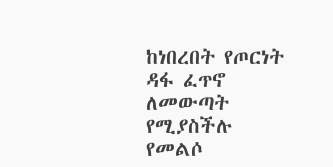ከነበረበት የጦርነት ዳፋ ፈጥኖ ለመውጣት የሚያስችሉ የመልሶ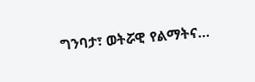ግንባታ፣ ወትሯዊ የልማትና...